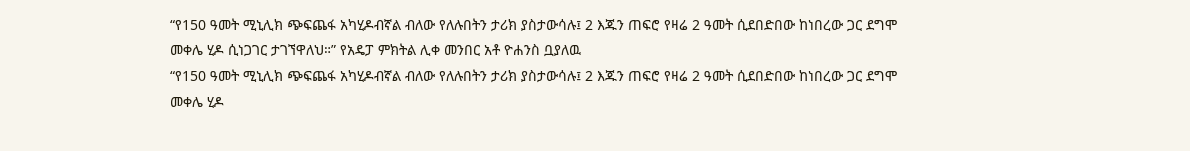“የ150 ዓመት ሚኒሊክ ጭፍጨፋ አካሂዶብኛል ብለው የለሉበትን ታሪክ ያስታውሳሉ፤ 2 እጁን ጠፍሮ የዛሬ 2 ዓመት ሲደበድበው ከነበረው ጋር ደግሞ መቀሌ ሂዶ ሲነጋገር ታገኘዋለህ።” የአዴፓ ምክትል ሊቀ መንበር አቶ ዮሐንስ ቧያለዉ
“የ150 ዓመት ሚኒሊክ ጭፍጨፋ አካሂዶብኛል ብለው የለሉበትን ታሪክ ያስታውሳሉ፤ 2 እጁን ጠፍሮ የዛሬ 2 ዓመት ሲደበድበው ከነበረው ጋር ደግሞ መቀሌ ሂዶ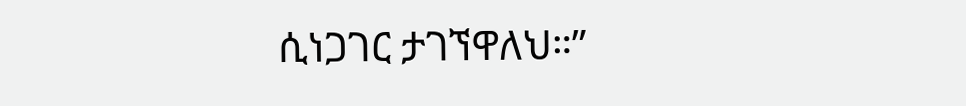ሲነጋገር ታገኘዋለህ።”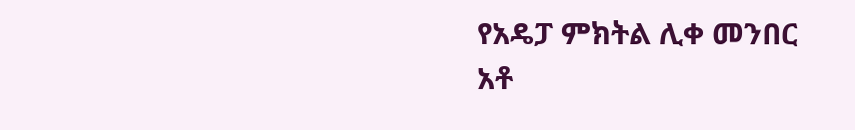የአዴፓ ምክትል ሊቀ መንበር አቶ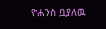ዮሐንስ ቧያለዉ